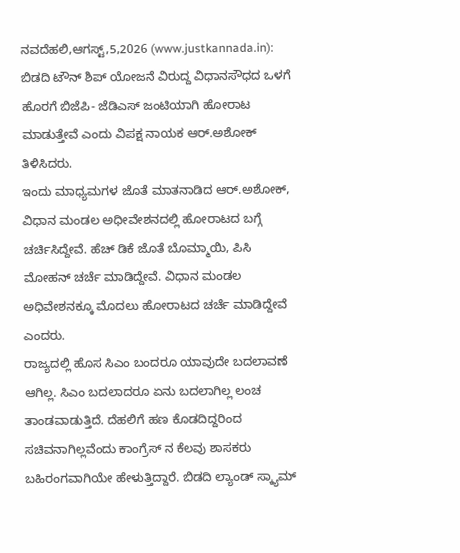ನವದೆಹಲಿ,ಆಗಸ್ಟ್,5,2026 (www.justkannada.in): ಬಿಡದಿ ಟೌನ್ ಶಿಪ್ ಯೋಜನೆ ವಿರುದ್ದ ವಿಧಾನಸೌಧದ ಒಳಗೆ ಹೊರಗೆ ಬಿಜೆಪಿ- ಜೆಡಿಎಸ್ ಜಂಟಿಯಾಗಿ ಹೋರಾಟ ಮಾಡುತ್ತೇವೆ ಎಂದು ವಿಪಕ್ಷ ನಾಯಕ ಆರ್.ಅಶೋಕ್ ತಿಳಿಸಿದರು.
ಇಂದು ಮಾಧ್ಯಮಗಳ ಜೊತೆ ಮಾತನಾಡಿದ ಆರ್.ಅಶೋಕ್, ವಿಧಾನ ಮಂಡಲ ಅಧೀವೇಶನದಲ್ಲಿ ಹೋರಾಟದ ಬಗ್ಗೆ ಚರ್ಚಿಸಿದ್ದೇವೆ. ಹೆಚ್ ಡಿಕೆ ಜೊತೆ ಬೊಮ್ಮಾಯಿ, ಪಿಸಿ ಮೋಹನ್ ಚರ್ಚೆ ಮಾಡಿದ್ದೇವೆ. ವಿಧಾನ ಮಂಡಲ ಅಧಿವೇಶನಕ್ಕೂ ಮೊದಲು ಹೋರಾಟದ ಚರ್ಚೆ ಮಾಡಿದ್ದೇವೆ ಎಂದರು.
ರಾಜ್ಯದಲ್ಲಿ ಹೊಸ ಸಿಎಂ ಬಂದರೂ ಯಾವುದೇ ಬದಲಾವಣೆ ಆಗಿಲ್ಲ. ಸಿಎಂ ಬದಲಾದರೂ ಏನು ಬದಲಾಗಿಲ್ಲ ಲಂಚ ತಾಂಡವಾಡುತ್ತಿದೆ. ದೆಹಲಿಗೆ ಹಣ ಕೊಡದಿದ್ದರಿಂದ ಸಚಿವನಾಗಿಲ್ಲವೆಂದು ಕಾಂಗ್ರೆಸ್ ನ ಕೆಲವು ಶಾಸಕರು ಬಹಿರಂಗವಾಗಿಯೇ ಹೇಳುತ್ತಿದ್ದಾರೆ. ಬಿಡದಿ ಲ್ಯಾಂಡ್ ಸ್ಕ್ಯಾಮ್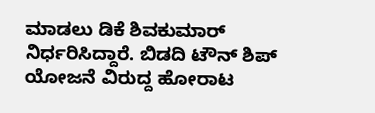ಮಾಡಲು ಡಿಕೆ ಶಿವಕುಮಾರ್ ನಿರ್ಧರಿಸಿದ್ದಾರೆ. ಬಿಡದಿ ಟೌನ್ ಶಿಪ್ ಯೋಜನೆ ವಿರುದ್ದ ಹೋರಾಟ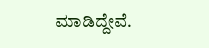ಮಾಡಿದ್ದೇವೆ.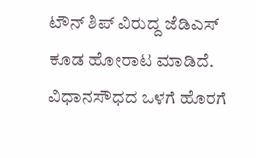ಟೌನ್ ಶಿಪ್ ವಿರುದ್ದ ಜೆಡಿಎಸ್ ಕೂಡ ಹೋರಾಟ ಮಾಡಿದೆ. ವಿಧಾನಸೌಧದ ಒಳಗೆ ಹೊರಗೆ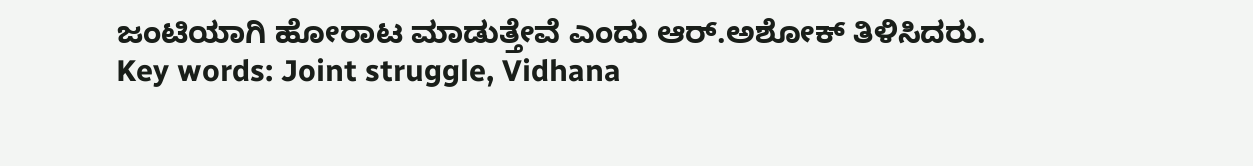ಜಂಟಿಯಾಗಿ ಹೋರಾಟ ಮಾಡುತ್ತೇವೆ ಎಂದು ಆರ್.ಅಶೋಕ್ ತಿಳಿಸಿದರು.
Key words: Joint struggle, Vidhana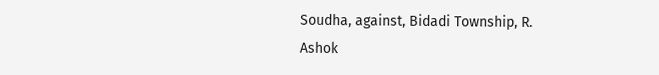Soudha, against, Bidadi Township, R. Ashok